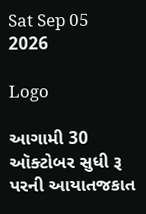Sat Sep 05 2026

Logo

આગામી 30 ઑક્ટોબર સુધી રૂ પરની આયાતજકાત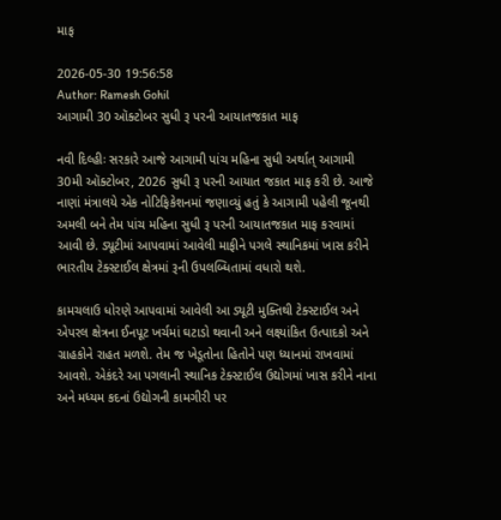માફ

2026-05-30 19:56:58
Author: Ramesh Gohil
આગામી 30 ઑક્ટોબર સુધી રૂ પરની આયાતજકાત માફ

નવી દિલ્હીઃ સરકારે આજે આગામી પાંચ મહિના સુધી અર્થાત્‌‍ આગામી 30મી ઑક્ટોબર, 2026 સુધી રૂ પરની આયાત જકાત માફ કરી છે. આજે નાણાં મંત્રાલયે એક નોટિફિકેશનમાં જણાવ્યું હતું કે આગામી પહેલી જૂનથી અમલી બને તેમ પાંચ મહિના સુધી રૂ પરની આયાતજકાત માફ કરવામાં આવી છે. ડ્યૂટીમાં આપવામાં આવેલી માફીને પગલે સ્થાનિકમાં ખાસ કરીને ભારતીય ટેક્સ્ટાઈલ ક્ષેત્રમાં રૂની ઉપલબ્ધિતામાં વધારો થશે.

કામચલાઉ ધોરણે આપવામાં આવેલી આ ડ્યૂટી મુક્તિથી ટેક્સ્ટાઈલ અને એપરલ ક્ષેત્રના ઈનપૂટ ખર્ચમાં ઘટાડો થવાની અને લક્ષ્યાંકિત ઉત્પાદકો અને ગ્રાહકોને રાહત મળશે. તેમ જ ખેડૂતોના હિતોને પણ ધ્યાનમાં રાખવામાં આવશે. એકંદરે આ પગલાની સ્થાનિક ટેક્સ્ટાઈલ ઉદ્યોગમાં ખાસ કરીને નાના અને મધ્યમ કદનાં ઉદ્યોગની કામગીરી પર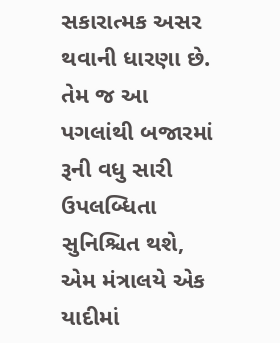સકારાત્મક અસર થવાની ધારણા છે. તેમ જ આ પગલાંથી બજારમાં રૂની વધુ સારી ઉપલબ્ધિતા સુનિશ્ચિત થશે, એમ મંત્રાલયે એક યાદીમાં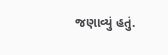જણાવ્યું હતું.